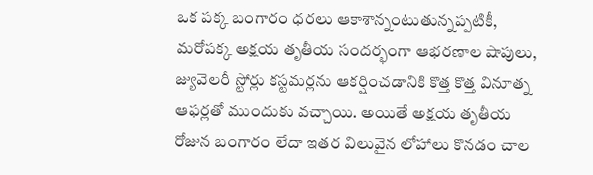ఒక పక్క బంగారం ధరలు ఆకాశాన్నంటుతున్నప్పటికీ, మరోపక్క అక్షయ తృతీయ సందర్భంగా ఆభరణాల షాపులు, జ్యువెలరీ స్టోర్లు కస్టమర్లను ఆకర్షించడానికి కొత్త కొత్త వినూత్న ఆఫర్లతో ముందుకు వచ్చాయి. అయితే అక్షయ తృతీయ రోజున బంగారం లేదా ఇతర విలువైన లోహాలు కొనడం చాల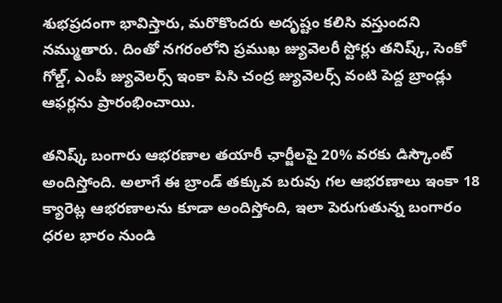శుభప్రదంగా భావిస్తారు, మరొకొందరు అదృష్టం కలిసి వస్తుందని నమ్ముతారు. దింతో నగరంలోని ప్రముఖ జ్యువెలరీ స్టోర్లు తనిష్క్, సెంకో గోల్డ్, ఎంపీ జ్యువెలర్స్ ఇంకా పిసి చంద్ర జ్యువెలర్స్ వంటి పెద్ద బ్రాండ్లు ఆఫర్లను ప్రారంభించాయి.

తనిష్క్ బంగారు ఆభరణాల తయారీ ఛార్జీలపై 20% వరకు డిస్కౌంట్ అందిస్తోంది. అలాగే ఈ బ్రాండ్ తక్కువ బరువు గల ఆభరణాలు ఇంకా 18 క్యారెట్ల ఆభరణాలను కూడా అందిస్తోంది, ఇలా పెరుగుతున్న బంగారం ధరల భారం నుండి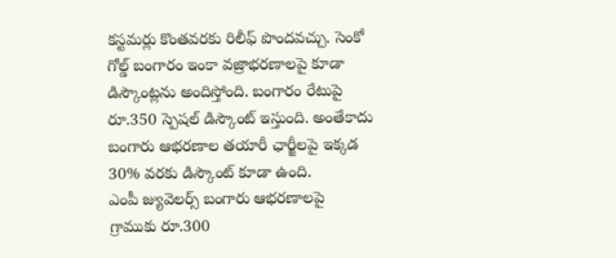కస్టమర్లు కొంతవరకు రిలీఫ్ పొందవచ్చు. సెంకో గోల్డ్ బంగారం ఇంకా వజ్రాభరణాలపై కూడా డిస్కౌంట్లను అందిస్తోంది. బంగారం రేటుపై రూ.350 స్పెషల్ డిస్కౌంట్ ఇస్తుంది. అంతేకాదు బంగారు ఆభరణాల తయారీ ఛార్జీలపై ఇక్కడ 30% వరకు డిస్కౌంట్ కూడా ఉంది.
ఎంపీ జ్యువెలర్స్ బంగారు ఆభరణాలపై గ్రాముకు రూ.300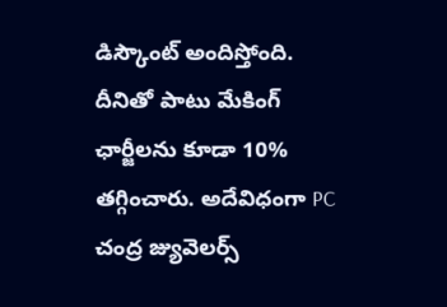డిస్కౌంట్ అందిస్తోంది. దీనితో పాటు మేకింగ్ ఛార్జీలను కూడా 10% తగ్గించారు. అదేవిధంగా PC చంద్ర జ్యువెలర్స్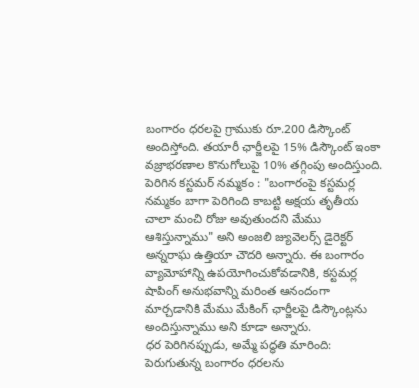బంగారం ధరలపై గ్రాముకు రూ.200 డిస్కౌంట్ అందిస్తోంది. తయారీ ఛార్జీలపై 15% డిస్కౌంట్ ఇంకా వజ్రాభరణాల కొనుగోలుపై 10% తగ్గింపు అందిస్తుంది.
పెరిగిన కస్టమర్ నమ్మకం : "బంగారంపై కస్టమర్ల నమ్మకం బాగా పెరిగింది కాబట్టి అక్షయ తృతీయ చాలా మంచి రోజు అవుతుందని మేము ఆశిస్తున్నాము" అని అంజలి జ్యువెలర్స్ డైరెక్టర్ అన్నరాఘ ఉత్తియా చౌదరి అన్నారు. ఈ బంగారం వ్యామోహాన్ని ఉపయోగించుకోవడానికి, కస్టమర్ల షాపింగ్ అనుభవాన్ని మరింత ఆనందంగా మార్చడానికి మేము మేకింగ్ ఛార్జీలపై డిస్కౌంట్లను అందిస్తున్నాము అని కూడా అన్నారు.
ధర పెరిగినప్పుడు, అమ్మే పద్ధతి మారింది: పెరుగుతున్న బంగారం ధరలను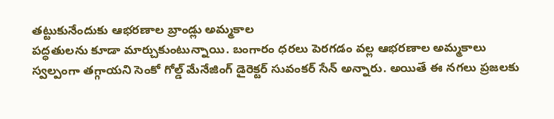తట్టుకునేందుకు ఆభరణాల బ్రాండ్లు అమ్మకాల
పద్ధతులను కూడా మార్చుకుంటున్నాయి. బంగారం ధరలు పెరగడం వల్ల ఆభరణాల అమ్మకాలు స్వల్పంగా తగ్గాయని సెంకో గోల్డ్ మేనేజింగ్ డైరెక్టర్ సువంకర్ సేన్ అన్నారు. అయితే ఈ నగలు ప్రజలకు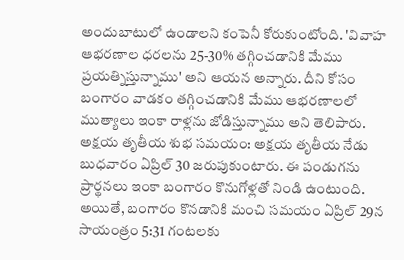అందుబాటులో ఉండాలని కంపెనీ కోరుకుంటోంది. 'వివాహ ఆభరణాల ధరలను 25-30% తగ్గించడానికి మేము ప్రయత్నిస్తున్నాము' అని ఆయన అన్నారు. దీని కోసం బంగారం వాడకం తగ్గించడానికి మేము ఆభరణాలలో ముత్యాలు ఇంకా రాళ్లను జోడిస్తున్నాము అని తెలిపారు.
అక్షయ తృతీయ శుభ సమయం: అక్షయ తృతీయ నేడు బుధవారం ఏప్రిల్ 30 జరుపుకుంటారు. ఈ పండుగను ప్రార్థనలు ఇంకా బంగారం కొనుగోళ్లతో నిండి ఉంటుంది. అయితే, బంగారం కొనడానికి మంచి సమయం ఏప్రిల్ 29న సాయంత్రం 5:31 గంటలకు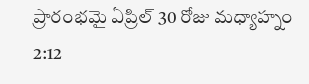ప్రారంభమై ఏప్రిల్ 30 రోజు మధ్యాహ్నం 2:12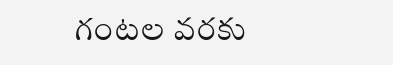గంటల వరకు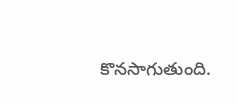కొనసాగుతుంది.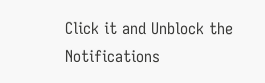Click it and Unblock the Notifications